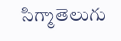సిగ్మాతెలుగు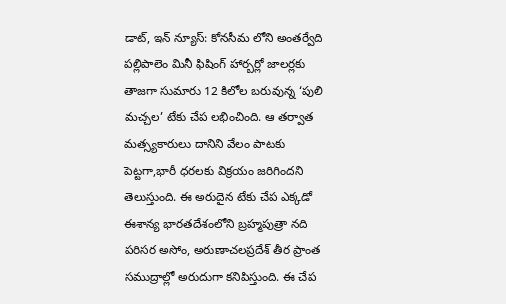డాట్, ఇన్ న్యూస్: కోనసీమ లోని అంతర్వేది పల్లిపాలెం మినీ ఫిషింగ్ హార్బర్లో జాలర్లకు తాజగా సుమారు 12 కిలోల బరువున్న ‘పులి మచ్చల’ టేకు చేప లభించింది. ఆ తర్వాత మత్స్యకారులు దానిని వేలం పాటకు పెట్టగా,భారీ ధరలకు విక్రయం జరిగిందని తెలుస్తుంది. ఈ అరుదైన టేకు చేప ఎక్కడో ఈశాన్య భారతదేశంలోని బ్రహ్మపుత్రా నది పరిసర అసోం, అరుణాచలప్రదేశ్ తీర ప్రాంత సముద్రాల్లో అరుదుగా కనిపిస్తుంది. ఈ చేప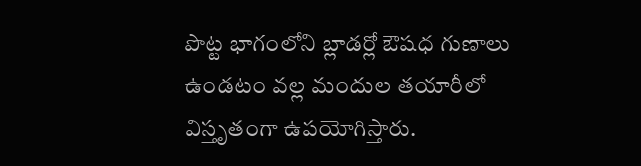పొట్ట భాగంలోని బ్లాడర్లో ఔషధ గుణాలు ఉండటం వల్ల మందుల తయారీలో విస్తృతంగా ఉపయోగిస్తారు.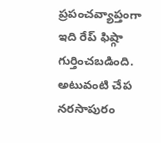ప్రపంచవ్యాప్తంగా ఇది రేప్ ఫిష్గా గుర్తించబడింది. అటువంటి చేప నరసాపురం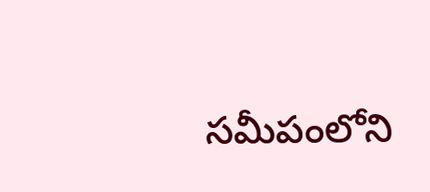సమీపంలోని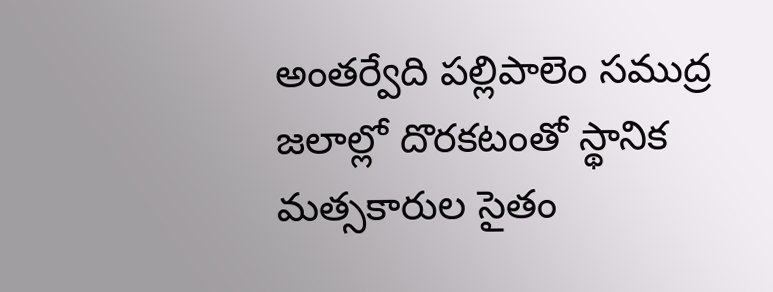అంతర్వేది పల్లిపాలెం సముద్ర జలాల్లో దొరకటంతో స్థానిక మత్సకారుల సైతం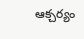ఆక్చర్యం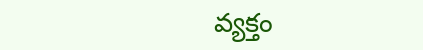వ్యక్తం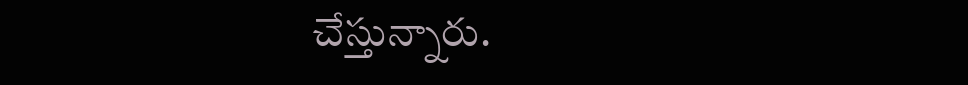చేస్తున్నారు.